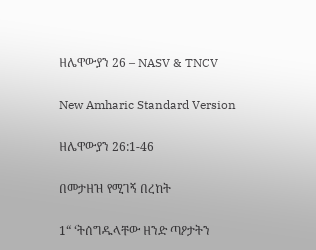ዘሌዋውያን 26 – NASV & TNCV

New Amharic Standard Version

ዘሌዋውያን 26:1-46

በመታዘዝ የሚገኝ በረከት

1“ ‘ትሰግዱላቸው ዘንድ ጣዖታትን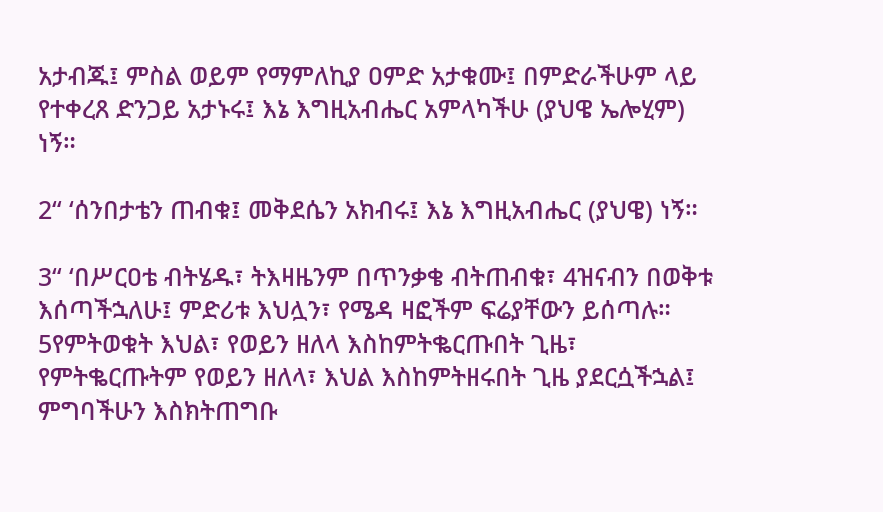አታብጁ፤ ምስል ወይም የማምለኪያ ዐምድ አታቁሙ፤ በምድራችሁም ላይ የተቀረጸ ድንጋይ አታኑሩ፤ እኔ እግዚአብሔር አምላካችሁ (ያህዌ ኤሎሂም) ነኝ።

2“ ‘ሰንበታቴን ጠብቁ፤ መቅደሴን አክብሩ፤ እኔ እግዚአብሔር (ያህዌ) ነኝ።

3“ ‘በሥርዐቴ ብትሄዱ፣ ትእዛዜንም በጥንቃቄ ብትጠብቁ፣ 4ዝናብን በወቅቱ እሰጣችኋለሁ፤ ምድሪቱ እህሏን፣ የሜዳ ዛፎችም ፍሬያቸውን ይሰጣሉ። 5የምትወቁት እህል፣ የወይን ዘለላ እስከምትቈርጡበት ጊዜ፣ የምትቈርጡትም የወይን ዘለላ፣ እህል እስከምትዘሩበት ጊዜ ያደርሷችኋል፤ ምግባችሁን እስክትጠግቡ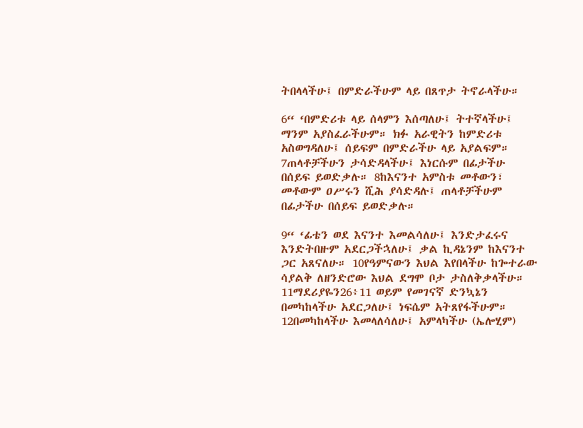ትበላላችሁ፤ በምድራችሁም ላይ በጸጥታ ትኖራላችሁ።

6“ ‘በምድሪቱ ላይ ሰላምን እሰጣለሁ፤ ትተኛላችሁ፤ ማንም አያስፈራችሁም። ክፉ አራዊትን ከምድሪቱ አስወግዳለሁ፤ ሰይፍም በምድራችሁ ላይ አያልፍም። 7ጠላቶቻችሁን ታሳድዳላችሁ፤ እነርሱም በፊታችሁ በሰይፍ ይወድቃሉ። 8ከእናንተ አምስቱ መቶውን፣ መቶውም ዐሥሩን ሺሕ ያሳድዳሉ፤ ጠላቶቻችሁም በፊታችሁ በሰይፍ ይወድቃሉ።

9“ ‘ፊቴን ወደ እናንተ እመልሳለሁ፤ እንድታፈሩና እንድትበዙም አደርጋችኋለሁ፤ ቃል ኪዳኔንም ከእናንተ ጋር አጸናለሁ። 10የዓምናውን እህል እየበላችሁ ከጐተራው ሳያልቅ ለዘንድሮው እህል ደግሞ ቦታ ታስለቅቃላችሁ። 11ማደሪያዬን26፥11 ወይም የመገናኛ ድንኳኔን በመካከላችሁ አደርጋለሁ፤ ነፍሴም አትጸየፋችሁም። 12በመካከላችሁ እመላለሳለሁ፤ አምላካችሁ (ኤሎሂም)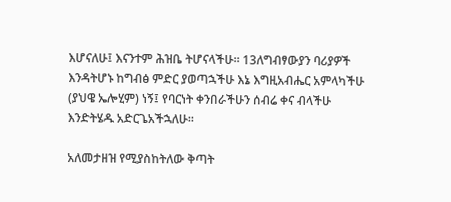እሆናለሁ፤ እናንተም ሕዝቤ ትሆናላችሁ። 13ለግብፃውያን ባሪያዎች እንዳትሆኑ ከግብፅ ምድር ያወጣኋችሁ እኔ እግዚአብሔር አምላካችሁ (ያህዌ ኤሎሂም) ነኝ፤ የባርነት ቀንበራችሁን ሰብሬ ቀና ብላችሁ እንድትሄዱ አድርጌአችኋለሁ።

አለመታዘዝ የሚያስከትለው ቅጣት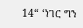14“ ‘ነገር ግን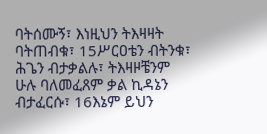ባትሰሙኝ፣ እነዚህን ትእዛዛት ባትጠብቁ፣ 15ሥርዐቴን ብትንቁ፣ ሕጌን ብታቃልሉ፣ ትእዛዞቼንም ሁሉ ባለመፈጸም ቃል ኪዳኔን ብታፈርሱ፣ 16እኔም ይህን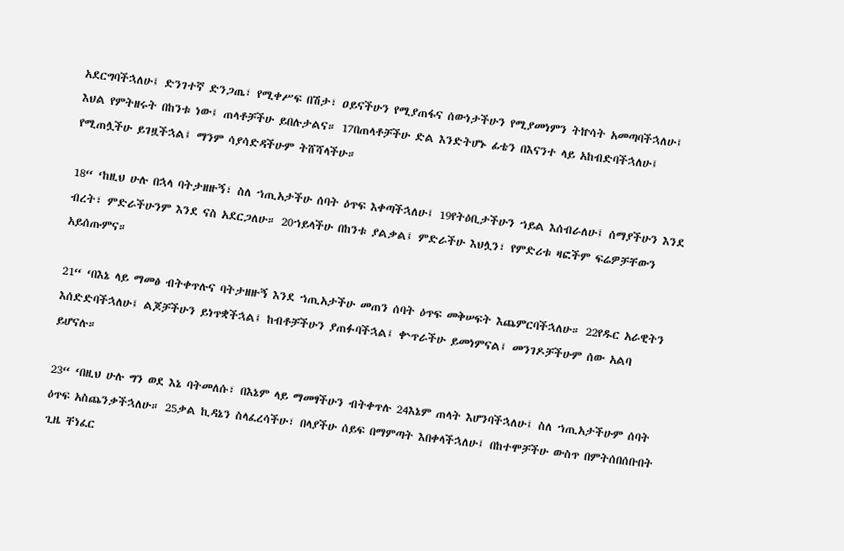አደርግባችኋለሁ፤ ድንገተኛ ድንጋጤ፣ የሚቀሥፍ በሽታ፣ ዐይናችሁን የሚያጠፋና ሰውነታችሁን የሚያመነምን ትኵሳት አመጣባችኋለሁ፤ እህል የምትዘሩት በከንቱ ነው፤ ጠላቶቻችሁ ይበሉታልና። 17በጠላቶቻችሁ ድል እንድትሆኑ ፊቴን በእናንተ ላይ አከብድባችኋለሁ፤ የሚጠሏችሁ ይገዟችኋል፤ ማንም ሳያሳድዳችሁም ትሸሻላችሁ።

18“ ‘ከዚህ ሁሉ በኋላ ባትታዘዙኝ፣ ስለ ኀጢአታችሁ ሰባት ዕጥፍ እቀጣችኋለሁ፤ 19የትዕቢታችሁን ኀይል እሰብራለሁ፤ ሰማያችሁን እንደ ብረት፣ ምድራችሁንም እንደ ናስ አደርጋለሁ። 20ኀይላችሁ በከንቱ ያልቃል፤ ምድራችሁ እህሏን፣ የምድሪቱ ዛፎችም ፍሬዎቻቸውን አይሰጡምና።

21“ ‘በእኔ ላይ ማመፅ ብትቀጥሉና ባትታዘዙኝ እንደ ኀጢአታችሁ መጠን ሰባት ዕጥፍ መቅሠፍት እጨምርባችኋለሁ። 22የዱር አራዊትን እሰድድባችኋለሁ፤ ልጆቻችሁን ይነጥቋችኋል፤ ከብቶቻችሁን ያጠፉባችኋል፤ ቍጥራችሁ ይመነምናል፤ መንገዶቻችሁም ሰው አልባ ይሆናሉ።

23“ ‘በዚህ ሁሉ ግን ወደ እኔ ባትመለሱ፣ በእኔም ላይ ማመፃችሁን ብትቀጥሉ 24እኔም ጠላት እሆንባችኋለሁ፤ ስለ ኀጢአታችሁም ሰባት ዕጥፍ አስጨንቃችኋለሁ። 25ቃል ኪዳኔን ስላፈረሳችሁ፣ በላያችሁ ሰይፍ በማምጣት እበቀላችኋለሁ፤ በከተሞቻችሁ ውስጥ በምትሰበሰቡበት ጊዜ ቸነፈር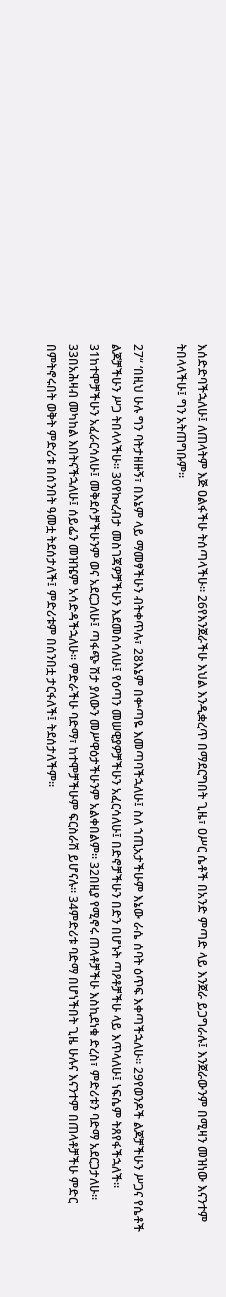እሰድድባችኋለሁ፤ ለጠላትም እጅ ዐልፋችሁ ትሰጣላችሁ። 26የእንጀራችሁ እህል እንዲቋረጥ በማደርግበት ጊዜ፣ ዐሥር ሴቶች በአንድ ምጣድ ላይ እንጀራ ይጋግራሉ፤ እንጀራውንም በሚዛን መዝነው እናንተም ትበላላችሁ፤ ግን አትጠግቡም።

27“ ‘በዚህ ሁሉ ግን ባትታዘዙኝ፣ በእኔም ላይ ማመፃችሁን ብትቀጥሉ፣ 28እኔም በቍጣዬ እመጣባችኋለሁ፤ ስለ ኀጢአታችሁም እኔው ራሴ ሰባት ዕጥፍ እቀጣችኋለሁ። 29የወንዶች ልጆቻችሁን ሥጋና የሴቶች ልጆቻችሁን ሥጋ ትበላላችሁ። 30የኰረብታ መስገጃዎቻችሁን እደመስሳለሁ፤ የዕጣን መሠዊያዎቻችሁን አፈርሳለሁ፤ በድኖቻችሁን በድን በሆኑት ጣዖቶቻችሁ ላይ እጥላለሁ፤ ነፍሴም ትጸየፋችኋለች። 31ከተሞቻችሁን አፈራርሳለሁ፤ መቅደሶቻችሁንም ወና አደርጋለሁ፤ ጣፋጭ ሽታ ያለውን መሥዋዕታችሁንም አልቀበልም። 32በዚያ የሚኖሩ ጠላቶቻችሁ እስኪደነቁ ድረስ፣ ምድሪቱን ባድማ አደርጋታለሁ። 33በአሕዛብ መካከል እበትናችኋለሁ፤ ሰይፌን መዝዤም አሳድዳችኋለሁ። ምድራችሁ ባድማ፣ ከተሞቻችሁም ፍርስራሽ ይሆናሉ። 34ምድሪቱ ባድማ በሆነችበት ጊዜ ሁሉና እናንተም በጠላቶቻችሁ ምድር በምትኖሩበት ወቅት ምድሪቱ በሰንበት ዓመቷ ትደሰታለች፤ ምድሪቱም በሰንበቷ ታርፋለች፤ ትደሰታለችም።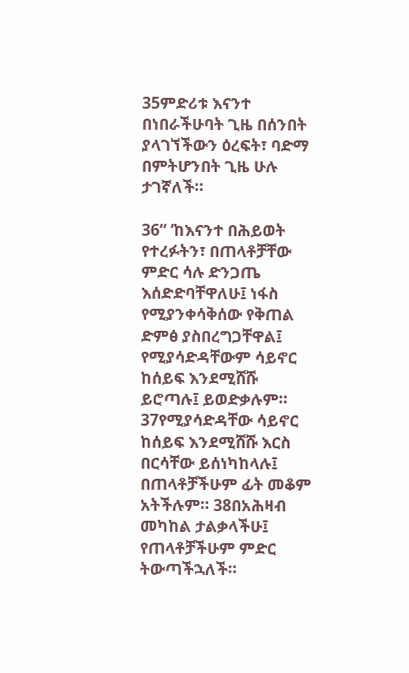35ምድሪቱ እናንተ በነበራችሁባት ጊዜ በሰንበት ያላገኘችውን ዕረፍት፣ ባድማ በምትሆንበት ጊዜ ሁሉ ታገኛለች።

36“ ‘ከእናንተ በሕይወት የተረፉትን፣ በጠላቶቻቸው ምድር ሳሉ ድንጋጤ እሰድድባቸዋለሁ፤ ነፋስ የሚያንቀሳቅሰው የቅጠል ድምፅ ያስበረግጋቸዋል፤ የሚያሳድዳቸውም ሳይኖር ከሰይፍ እንደሚሸሹ ይሮጣሉ፤ ይወድቃሉም። 37የሚያሳድዳቸው ሳይኖር ከሰይፍ እንደሚሸሹ እርስ በርሳቸው ይሰነካከላሉ፤ በጠላቶቻችሁም ፊት መቆም አትችሉም። 38በአሕዛብ መካከል ታልቃላችሁ፤ የጠላቶቻችሁም ምድር ትውጣችኋለች።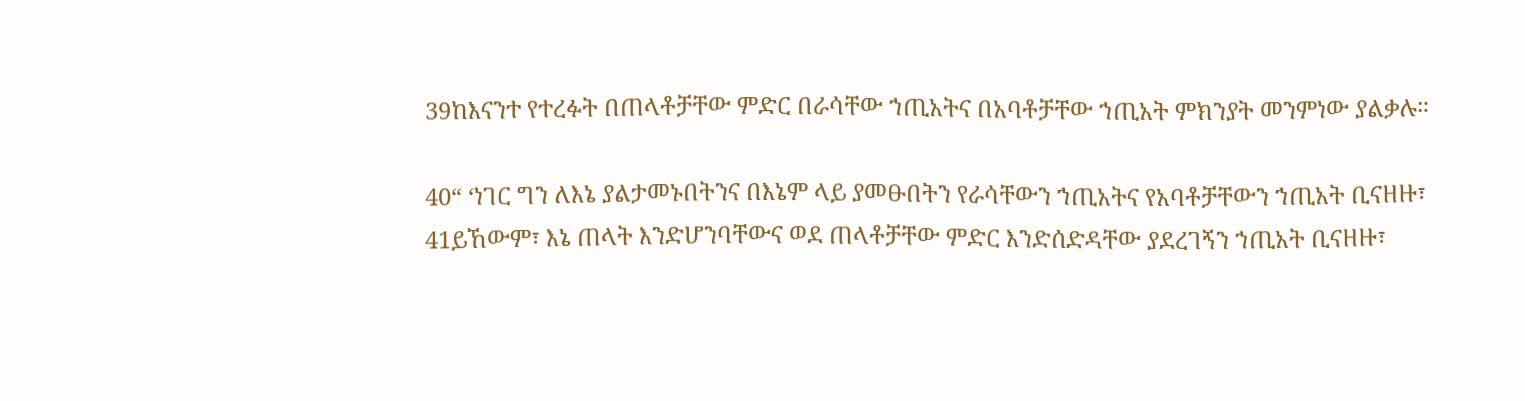39ከእናንተ የተረፉት በጠላቶቻቸው ምድር በራሳቸው ኀጢአትና በአባቶቻቸው ኀጢአት ምክንያት መንምነው ያልቃሉ።

40“ ‘ነገር ግን ለእኔ ያልታመኑበትንና በእኔም ላይ ያመፁበትን የራሳቸውን ኀጢአትና የአባቶቻቸውን ኀጢአት ቢናዘዙ፣ 41ይኸውም፣ እኔ ጠላት እንድሆንባቸውና ወደ ጠላቶቻቸው ምድር እንድሰድዳቸው ያደረገኝን ኀጢአት ቢናዘዙ፣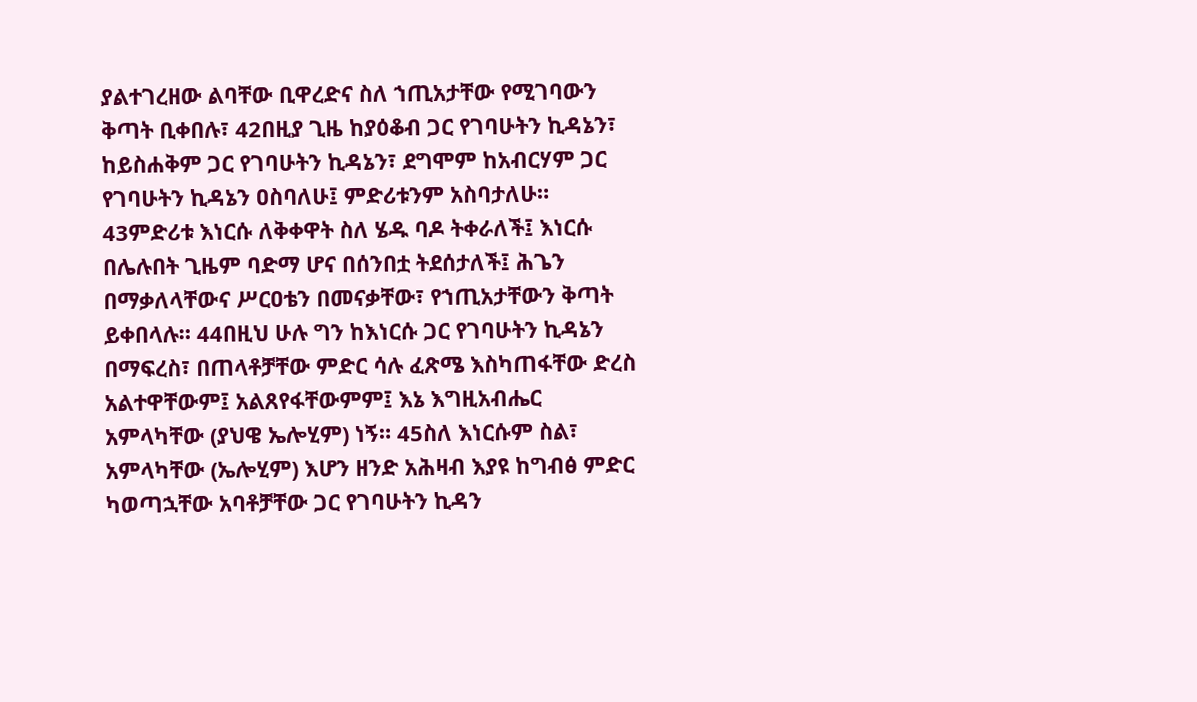ያልተገረዘው ልባቸው ቢዋረድና ስለ ኀጢአታቸው የሚገባውን ቅጣት ቢቀበሉ፣ 42በዚያ ጊዜ ከያዕቆብ ጋር የገባሁትን ኪዳኔን፣ ከይስሐቅም ጋር የገባሁትን ኪዳኔን፣ ደግሞም ከአብርሃም ጋር የገባሁትን ኪዳኔን ዐስባለሁ፤ ምድሪቱንም አስባታለሁ። 43ምድሪቱ እነርሱ ለቅቀዋት ስለ ሄዱ ባዶ ትቀራለች፤ እነርሱ በሌሉበት ጊዜም ባድማ ሆና በሰንበቷ ትደሰታለች፤ ሕጌን በማቃለላቸውና ሥርዐቴን በመናቃቸው፣ የኀጢአታቸውን ቅጣት ይቀበላሉ። 44በዚህ ሁሉ ግን ከእነርሱ ጋር የገባሁትን ኪዳኔን በማፍረስ፣ በጠላቶቻቸው ምድር ሳሉ ፈጽሜ እስካጠፋቸው ድረስ አልተዋቸውም፤ አልጸየፋቸውምም፤ እኔ እግዚአብሔር አምላካቸው (ያህዌ ኤሎሂም) ነኝ። 45ስለ እነርሱም ስል፣ አምላካቸው (ኤሎሂም) እሆን ዘንድ አሕዛብ እያዩ ከግብፅ ምድር ካወጣኋቸው አባቶቻቸው ጋር የገባሁትን ኪዳን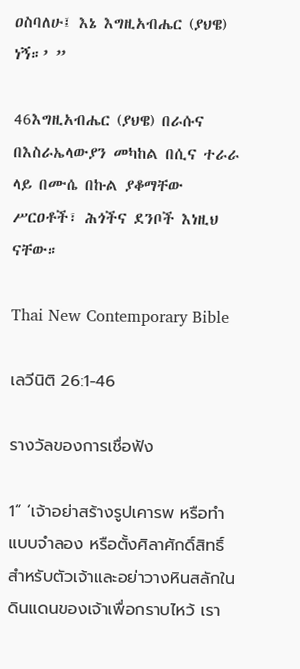ዐስባለሁ፤ እኔ እግዚአብሔር (ያህዌ) ነኝ።’ ”

46እግዚአብሔር (ያህዌ) በራሱና በእስራኤላውያን መካከል በሲና ተራራ ላይ በሙሴ በኩል ያቆማቸው ሥርዐቶች፣ ሕጎችና ደንቦች እነዚህ ናቸው።

Thai New Contemporary Bible

เลวีนิติ 26:1-46

รางวัลของการเชื่อฟัง

1“ ‘เจ้าอย่าสร้างรูปเคารพ หรือทำแบบจำลอง หรือตั้งศิลาศักดิ์สิทธิ์สำหรับตัวเจ้าและอย่าวางหินสลักในดินแดนของเจ้าเพื่อกราบไหว้ เรา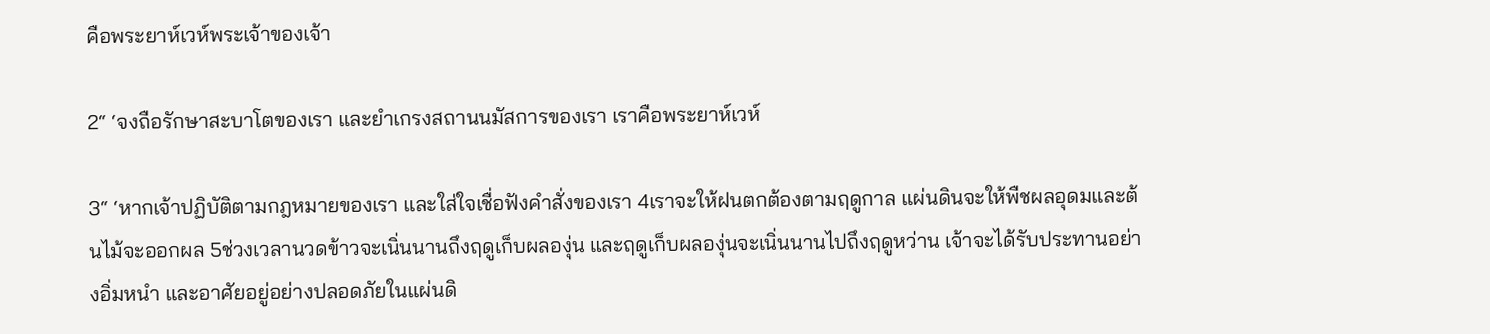คือพระยาห์เวห์พระเจ้าของเจ้า

2“ ‘จงถือรักษาสะบาโตของเรา และยำเกรงสถานนมัสการของเรา เราคือพระยาห์เวห์

3“ ‘หากเจ้าปฏิบัติตามกฎหมายของเรา และใส่ใจเชื่อฟังคำสั่งของเรา 4เราจะให้ฝนตกต้องตามฤดูกาล แผ่นดินจะให้พืชผลอุดมและต้นไม้จะออกผล 5ช่วงเวลานวดข้าวจะเนิ่นนานถึงฤดูเก็บผลองุ่น และฤดูเก็บผลองุ่นจะเนิ่นนานไปถึงฤดูหว่าน เจ้าจะได้รับประทานอย่างอิ่มหนำ และอาศัยอยู่อย่างปลอดภัยในแผ่นดิ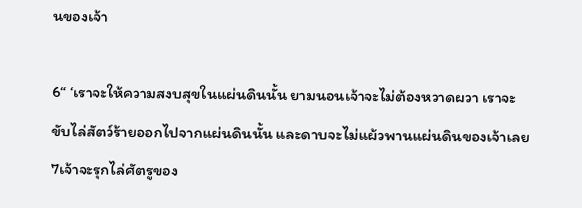นของเจ้า

6“ ‘เราจะให้ความสงบสุขในแผ่นดินนั้น ยามนอนเจ้าจะไม่ต้องหวาดผวา เราจะขับไล่สัตว์ร้ายออกไปจากแผ่นดินนั้น และดาบจะไม่แผ้วพานแผ่นดินของเจ้าเลย 7เจ้าจะรุกไล่ศัตรูของ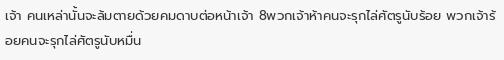เจ้า คนเหล่านั้นจะล้มตายด้วยคมดาบต่อหน้าเจ้า 8พวกเจ้าห้าคนจะรุกไล่ศัตรูนับร้อย พวกเจ้าร้อยคนจะรุกไล่ศัตรูนับหมื่น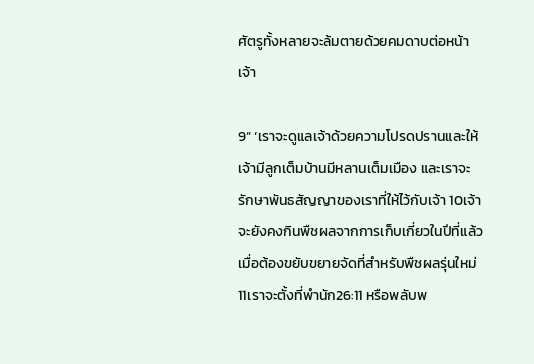ศัตรูทั้งหลายจะล้มตายด้วยคมดาบต่อหน้าเจ้า

9“ ‘เราจะดูแลเจ้าด้วยความโปรดปรานและให้เจ้ามีลูกเต็มบ้านมีหลานเต็มเมือง และเราจะรักษาพันธสัญญาของเราที่ให้ไว้กับเจ้า 10เจ้าจะยังคงกินพืชผลจากการเก็บเกี่ยวในปีที่แล้ว เมื่อต้องขยับขยายจัดที่สำหรับพืชผลรุ่นใหม่ 11เราจะตั้งที่พำนัก26:11 หรือพลับพ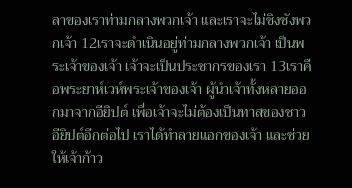ลาของเราท่ามกลางพวกเจ้า และเราจะไม่ชิงชังพวกเจ้า 12เราจะดำเนินอยู่ท่ามกลางพวกเจ้า เป็นพระเจ้าของเจ้า เจ้าจะเป็นประชากรของเรา 13เราคือพระยาห์เวห์พระเจ้าของเจ้า ผู้นำเจ้าทั้งหลายออกมาจากอียิปต์ เพื่อเจ้าจะไม่ต้องเป็นทาสของชาวอียิปต์อีกต่อไป เราได้ทำลายแอกของเจ้า และช่วยให้เจ้าก้าว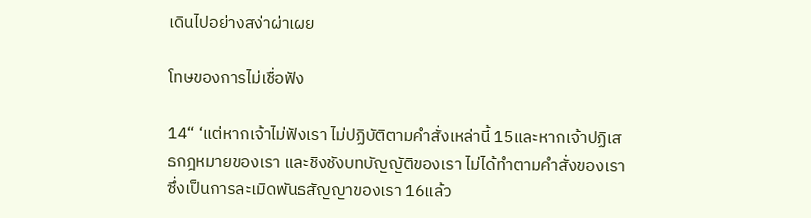เดินไปอย่างสง่าผ่าเผย

โทษของการไม่เชื่อฟัง

14“ ‘แต่หากเจ้าไม่ฟังเรา ไม่ปฏิบัติตามคำสั่งเหล่านี้ 15และหากเจ้าปฏิเสธกฎหมายของเรา และชิงชังบทบัญญัติของเรา ไม่ได้ทำตามคำสั่งของเราซึ่งเป็นการละเมิดพันธสัญญาของเรา 16แล้ว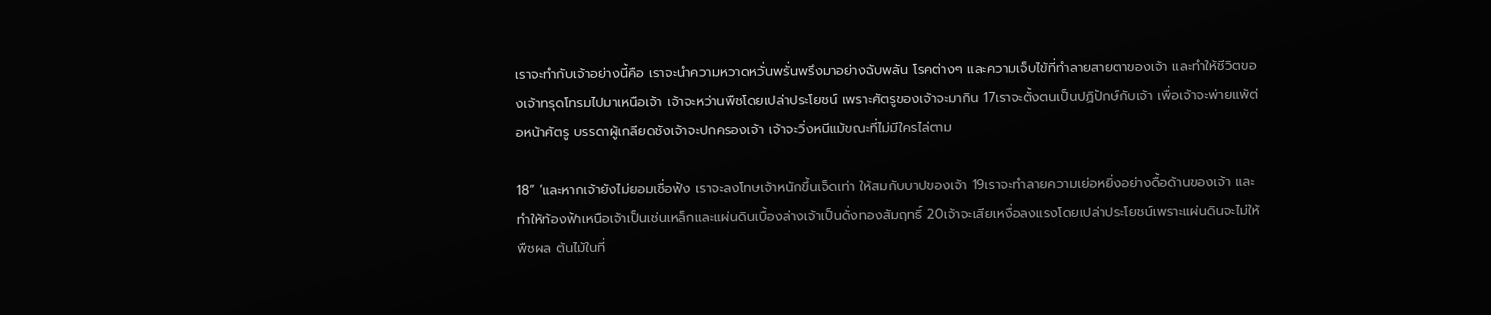เราจะทำกับเจ้าอย่างนี้คือ เราจะนำความหวาดหวั่นพรั่นพรึงมาอย่างฉับพลัน โรคต่างๆ และความเจ็บไข้ที่ทำลายสายตาของเจ้า และทำให้ชีวิตของเจ้าทรุดโทรมไปมาเหนือเจ้า เจ้าจะหว่านพืชโดยเปล่าประโยชน์ เพราะศัตรูของเจ้าจะมากิน 17เราจะตั้งตนเป็นปฏิปักษ์กับเจ้า เพื่อเจ้าจะพ่ายแพ้ต่อหน้าศัตรู บรรดาผู้เกลียดชังเจ้าจะปกครองเจ้า เจ้าจะวิ่งหนีแม้ขณะที่ไม่มีใครไล่ตาม

18“ ‘และหากเจ้ายังไม่ยอมเชื่อฟัง เราจะลงโทษเจ้าหนักขึ้นเจ็ดเท่า ให้สมกับบาปของเจ้า 19เราจะทำลายความเย่อหยิ่งอย่างดื้อด้านของเจ้า และทำให้ท้องฟ้าเหนือเจ้าเป็นเช่นเหล็กและแผ่นดินเบื้องล่างเจ้าเป็นดั่งทองสัมฤทธิ์ 20เจ้าจะเสียเหงื่อลงแรงโดยเปล่าประโยชน์เพราะแผ่นดินจะไม่ให้พืชผล ต้นไม้ในที่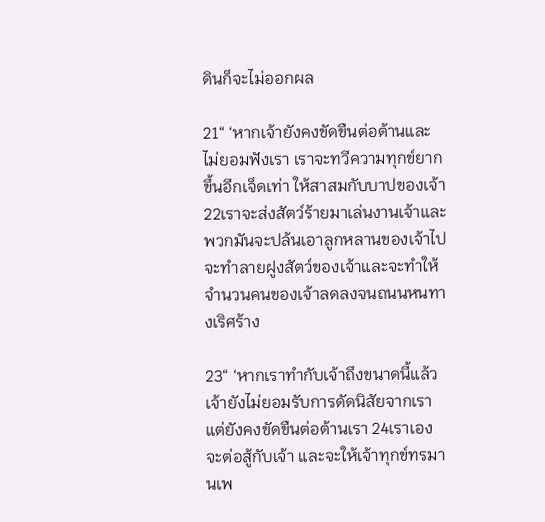ดินก็จะไม่ออกผล

21“ ‘หากเจ้ายังคงขัดขืนต่อต้านและไม่ยอมฟังเรา เราจะทวีความทุกข์ยากขึ้นอีกเจ็ดเท่า ให้สาสมกับบาปของเจ้า 22เราจะส่งสัตว์ร้ายมาเล่นงานเจ้าและพวกมันจะปล้นเอาลูกหลานของเจ้าไป จะทำลายฝูงสัตว์ของเจ้าและจะทำให้จำนวนคนของเจ้าลดลงจนถนนหนทางเริศร้าง

23“ ‘หากเราทำกับเจ้าถึงขนาดนี้แล้ว เจ้ายังไม่ยอมรับการดัดนิสัยจากเรา แต่ยังคงขัดขืนต่อต้านเรา 24เราเองจะต่อสู้กับเจ้า และจะให้เจ้าทุกข์ทรมานเพ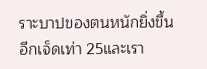ราะบาปของตนหนักยิ่งขึ้นอีกเจ็ดเท่า 25และเรา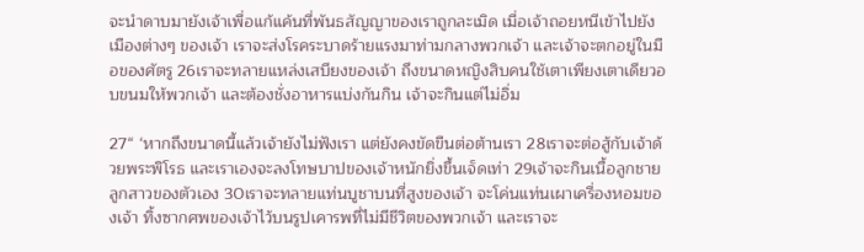จะนำดาบมายังเจ้าเพื่อแก้แค้นที่พันธสัญญาของเราถูกละเมิด เมื่อเจ้าถอยหนีเข้าไปยังเมืองต่างๆ ของเจ้า เราจะส่งโรคระบาดร้ายแรงมาท่ามกลางพวกเจ้า และเจ้าจะตกอยู่ในมือของศัตรู 26เราจะทลายแหล่งเสบียงของเจ้า ถึงขนาดหญิงสิบคนใช้เตาเพียงเตาเดียวอบขนมให้พวกเจ้า และต้องชั่งอาหารแบ่งกันกิน เจ้าจะกินแต่ไม่อิ่ม

27“ ‘หากถึงขนาดนี้แล้วเจ้ายังไม่ฟังเรา แต่ยังคงขัดขืนต่อต้านเรา 28เราจะต่อสู้กับเจ้าด้วยพระพิโรธ และเราเองจะลงโทษบาปของเจ้าหนักยิ่งขึ้นเจ็ดเท่า 29เจ้าจะกินเนื้อลูกชายลูกสาวของตัวเอง 30เราจะทลายแท่นบูชาบนที่สูงของเจ้า จะโค่นแท่นเผาเครื่องหอมของเจ้า ทิ้งซากศพของเจ้าไว้บนรูปเคารพที่ไม่มีชีวิตของพวกเจ้า และเราจะ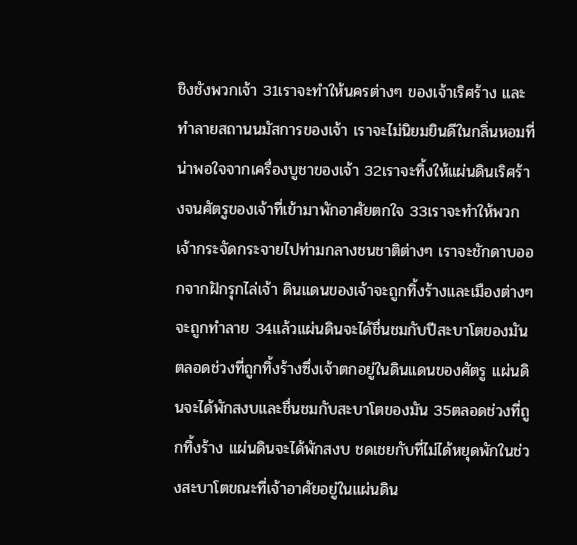ชิงชังพวกเจ้า 31เราจะทำให้นครต่างๆ ของเจ้าเริศร้าง และทำลายสถานนมัสการของเจ้า เราจะไม่นิยมยินดีในกลิ่นหอมที่น่าพอใจจากเครื่องบูชาของเจ้า 32เราจะทิ้งให้แผ่นดินเริศร้างจนศัตรูของเจ้าที่เข้ามาพักอาศัยตกใจ 33เราจะทำให้พวกเจ้ากระจัดกระจายไปท่ามกลางชนชาติต่างๆ เราจะชักดาบออกจากฝักรุกไล่เจ้า ดินแดนของเจ้าจะถูกทิ้งร้างและเมืองต่างๆ จะถูกทำลาย 34แล้วแผ่นดินจะได้ชื่นชมกับปีสะบาโตของมันตลอดช่วงที่ถูกทิ้งร้างซึ่งเจ้าตกอยู่ในดินแดนของศัตรู แผ่นดินจะได้พักสงบและชื่นชมกับสะบาโตของมัน 35ตลอดช่วงที่ถูกทิ้งร้าง แผ่นดินจะได้พักสงบ ชดเชยกับที่ไม่ได้หยุดพักในช่วงสะบาโตขณะที่เจ้าอาศัยอยู่ในแผ่นดิน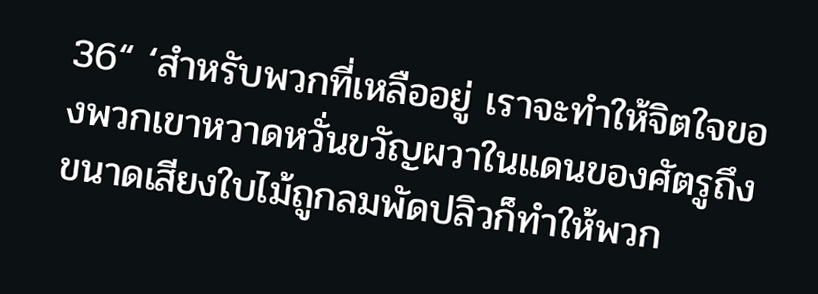36“ ‘สำหรับพวกที่เหลืออยู่ เราจะทำให้จิตใจของพวกเขาหวาดหวั่นขวัญผวาในแดนของศัตรูถึงขนาดเสียงใบไม้ถูกลมพัดปลิวก็ทำให้พวก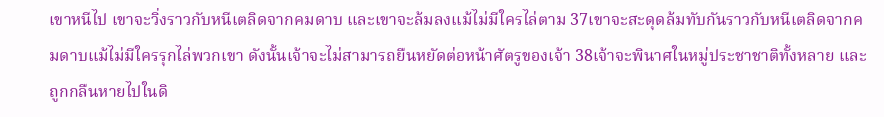เขาหนีไป เขาจะวิ่งราวกับหนีเตลิดจากคมดาบ และเขาจะล้มลงแม้ไม่มีใครไล่ตาม 37เขาจะสะดุดล้มทับกันราวกับหนีเตลิดจากคมดาบแม้ไม่มีใครรุกไล่พวกเขา ดังนั้นเจ้าจะไม่สามารถยืนหยัดต่อหน้าศัตรูของเจ้า 38เจ้าจะพินาศในหมู่ประชาชาติทั้งหลาย และถูกกลืนหายไปในดิ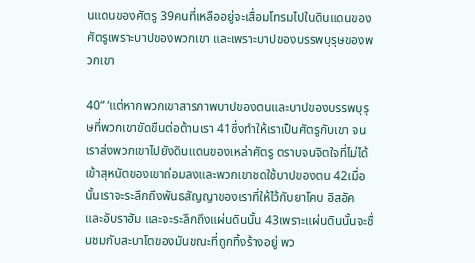นแดนของศัตรู 39คนที่เหลืออยู่จะเสื่อมโทรมไปในดินแดนของศัตรูเพราะบาปของพวกเขา และเพราะบาปของบรรพบุรุษของพวกเขา

40“ ‘แต่หากพวกเขาสารภาพบาปของตนและบาปของบรรพบุรุษที่พวกเขาขัดขืนต่อต้านเรา 41ซึ่งทำให้เราเป็นศัตรูกับเขา จนเราส่งพวกเขาไปยังดินแดนของเหล่าศัตรู ตราบจนจิตใจที่ไม่ได้เข้าสุหนัตของเขาถ่อมลงและพวกเขาชดใช้บาปของตน 42เมื่อนั้นเราจะระลึกถึงพันธสัญญาของเราที่ให้ไว้กับยาโคบ อิสอัค และอับราฮัม และจะระลึกถึงแผ่นดินนั้น 43เพราะแผ่นดินนั้นจะชื่นชมกับสะบาโตของมันขณะที่ถูกทิ้งร้างอยู่ พว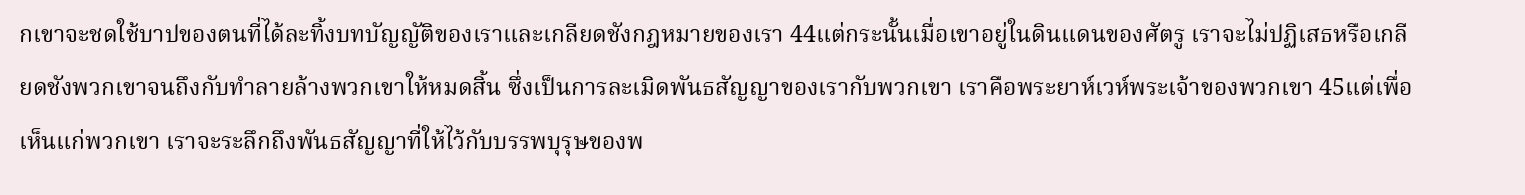กเขาจะชดใช้บาปของตนที่ได้ละทิ้งบทบัญญัติของเราและเกลียดชังกฎหมายของเรา 44แต่กระนั้นเมื่อเขาอยู่ในดินแดนของศัตรู เราจะไม่ปฏิเสธหรือเกลียดชังพวกเขาจนถึงกับทำลายล้างพวกเขาให้หมดสิ้น ซึ่งเป็นการละเมิดพันธสัญญาของเรากับพวกเขา เราคือพระยาห์เวห์พระเจ้าของพวกเขา 45แต่เพื่อเห็นแก่พวกเขา เราจะระลึกถึงพันธสัญญาที่ให้ไว้กับบรรพบุรุษของพ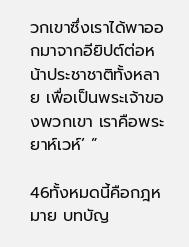วกเขาซึ่งเราได้พาออกมาจากอียิปต์ต่อหน้าประชาชาติทั้งหลาย เพื่อเป็นพระเจ้าของพวกเขา เราคือพระยาห์เวห์’ ”

46ทั้งหมดนี้คือกฎหมาย บทบัญ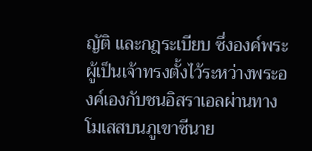ญัติ และกฎระเบียบ ซึ่งองค์พระผู้เป็นเจ้าทรงตั้งไว้ระหว่างพระองค์เองกับชนอิสราเอลผ่านทางโมเสสบนภูเขาซีนาย